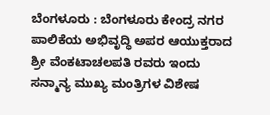ಬೆಂಗಳೂರು : ಬೆಂಗಳೂರು ಕೇಂದ್ರ ನಗರ ಪಾಲಿಕೆಯ ಅಭಿವೃದ್ಧಿ ಅಪರ ಆಯುಕ್ತರಾದ ಶ್ರೀ ವೆಂಕಟಾಚಲಪತಿ ರವರು ಇಂದು ಸನ್ಮಾನ್ಯ ಮುಖ್ಯ ಮಂತ್ರಿಗಳ ವಿಶೇಷ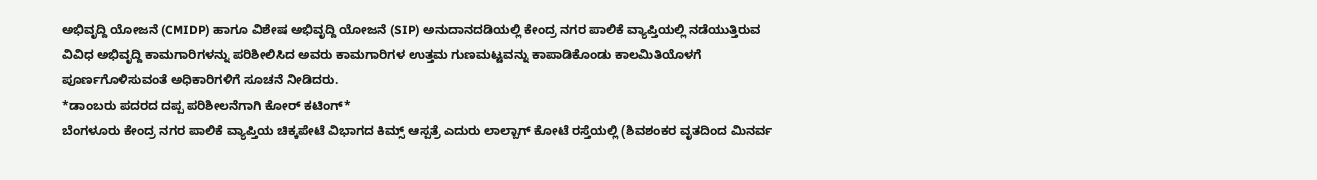ಅಭಿವೃದ್ದಿ ಯೋಜನೆ (CMIDP) ಹಾಗೂ ವಿಶೇಷ ಅಭಿವೃದ್ದಿ ಯೋಜನೆ (SIP) ಅನುದಾನದಡಿಯಲ್ಲಿ ಕೇಂದ್ರ ನಗರ ಪಾಲಿಕೆ ವ್ಯಾಪ್ತಿಯಲ್ಲಿ ನಡೆಯುತ್ತಿರುವ ವಿವಿಧ ಅಭಿವೃದ್ದಿ ಕಾಮಗಾರಿಗಳನ್ನು ಪರಿಶೀಲಿಸಿದ ಅವರು ಕಾಮಗಾರಿಗಳ ಉತ್ತಮ ಗುಣಮಟ್ಟವನ್ನು ಕಾಪಾಡಿಕೊಂಡು ಕಾಲಮಿತಿಯೊಳಗೆ ಪೂರ್ಣಗೊಳಿಸುವಂತೆ ಅಧಿಕಾರಿಗಳಿಗೆ ಸೂಚನೆ ನೀಡಿದರು.
*ಡಾಂಬರು ಪದರದ ದಪ್ಪ ಪರಿಶೀಲನೆಗಾಗಿ ಕೋರ್ ಕಟಿಂಗ್*
ಬೆಂಗಳೂರು ಕೇಂದ್ರ ನಗರ ಪಾಲಿಕೆ ವ್ಯಾಪ್ತಿಯ ಚಿಕ್ಕಪೇಟೆ ವಿಭಾಗದ ಕಿಮ್ಸ್ ಆಸ್ಪತ್ರೆ ಎದುರು ಲಾಲ್ಬಾಗ್ ಕೋಟೆ ರಸ್ತೆಯಲ್ಲಿ (ಶಿವಶಂಕರ ವೃತದಿಂದ ಮಿನರ್ವ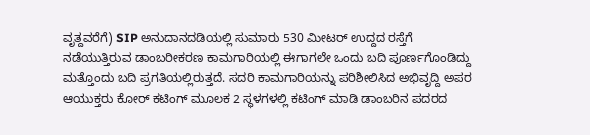ವೃತ್ದವರೆಗೆ) SIP ಅನುದಾನದಡಿಯಲ್ಲಿ ಸುಮಾರು 530 ಮೀಟರ್ ಉದ್ದದ ರಸ್ತೆಗೆ ನಡೆಯುತ್ತಿರುವ ಡಾಂಬರೀಕರಣ ಕಾಮಗಾರಿಯಲ್ಲಿ ಈಗಾಗಲೇ ಒಂದು ಬದಿ ಪೂರ್ಣಗೊಂಡಿದ್ದು ಮತ್ತೊಂದು ಬದಿ ಪ್ರಗತಿಯಲ್ಲಿರುತ್ತದೆ. ಸದರಿ ಕಾಮಗಾರಿಯನ್ನು ಪರಿಶೀಲಿಸಿದ ಅಭಿವೃದ್ದಿ ಅಪರ ಆಯುಕ್ತರು ಕೋರ್ ಕಟಿಂಗ್ ಮೂಲಕ 2 ಸ್ಥಳಗಳಲ್ಲಿ ಕಟಿಂಗ್ ಮಾಡಿ ಡಾಂಬರಿನ ಪದರದ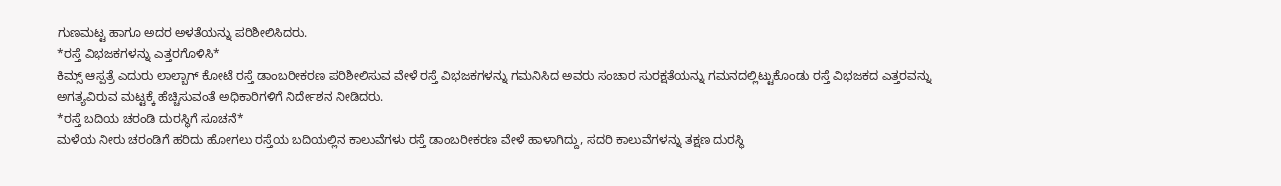ಗುಣಮಟ್ಟ ಹಾಗೂ ಅದರ ಅಳತೆಯನ್ನು ಪರಿಶೀಲಿಸಿದರು.
*ರಸ್ತೆ ವಿಭಜಕಗಳನ್ನು ಎತ್ತರಗೊಳಿಸಿ*
ಕಿಮ್ಸ್ ಆಸ್ಪತ್ರೆ ಎದುರು ಲಾಲ್ಬಾಗ್ ಕೋಟೆ ರಸ್ತೆ ಡಾಂಬರೀಕರಣ ಪರಿಶೀಲಿಸುವ ವೇಳೆ ರಸ್ತೆ ವಿಭಜಕಗಳನ್ನು ಗಮನಿಸಿದ ಅವರು ಸಂಚಾರ ಸುರಕ್ಷತೆಯನ್ನು ಗಮನದಲ್ಲಿಟ್ಟುಕೊಂಡು ರಸ್ತೆ ವಿಭಜಕದ ಎತ್ತರವನ್ನು ಅಗತ್ಯವಿರುವ ಮಟ್ಟಕ್ಕೆ ಹೆಚ್ಚಿಸುವಂತೆ ಅಧಿಕಾರಿಗಳಿಗೆ ನಿರ್ದೇಶನ ನೀಡಿದರು.
*ರಸ್ತೆ ಬದಿಯ ಚರಂಡಿ ದುರಸ್ಥಿಗೆ ಸೂಚನೆ*
ಮಳೆಯ ನೀರು ಚರಂಡಿಗೆ ಹರಿದು ಹೋಗಲು ರಸ್ತೆಯ ಬದಿಯಲ್ಲಿನ ಕಾಲುವೆಗಳು ರಸ್ತೆ ಡಾಂಬರೀಕರಣ ವೇಳೆ ಹಾಳಾಗಿದ್ದು, ಸದರಿ ಕಾಲುವೆಗಳನ್ನು ತಕ್ಷಣ ದುರಸ್ಥಿ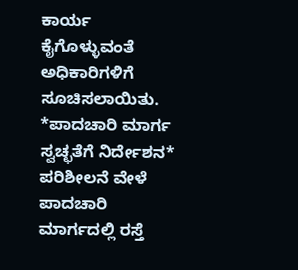ಕಾರ್ಯ ಕೈಗೊಳ್ಳುವಂತೆ ಅಧಿಕಾರಿಗಳಿಗೆ ಸೂಚಿಸಲಾಯಿತು.
*ಪಾದಚಾರಿ ಮಾರ್ಗ ಸ್ವಚ್ಛತೆಗೆ ನಿರ್ದೇಶನ*
ಪರಿಶೀಲನೆ ವೇಳೆ ಪಾದಚಾರಿ ಮಾರ್ಗದಲ್ಲಿ ರಸ್ತೆ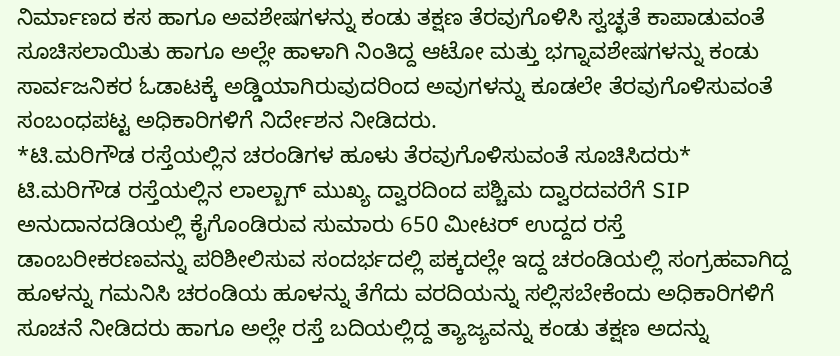ನಿರ್ಮಾಣದ ಕಸ ಹಾಗೂ ಅವಶೇಷಗಳನ್ನು ಕಂಡು ತಕ್ಷಣ ತೆರವುಗೊಳಿಸಿ ಸ್ವಚ್ಛತೆ ಕಾಪಾಡುವಂತೆ ಸೂಚಿಸಲಾಯಿತು ಹಾಗೂ ಅಲ್ಲೇ ಹಾಳಾಗಿ ನಿಂತಿದ್ದ ಆಟೋ ಮತ್ತು ಭಗ್ನಾವಶೇಷಗಳನ್ನು ಕಂಡು ಸಾರ್ವಜನಿಕರ ಓಡಾಟಕ್ಕೆ ಅಡ್ಡಿಯಾಗಿರುವುದರಿಂದ ಅವುಗಳನ್ನು ಕೂಡಲೇ ತೆರವುಗೊಳಿಸುವಂತೆ ಸಂಬಂಧಪಟ್ಟ ಅಧಿಕಾರಿಗಳಿಗೆ ನಿರ್ದೇಶನ ನೀಡಿದರು.
*ಟಿ.ಮರಿಗೌಡ ರಸ್ತೆಯಲ್ಲಿನ ಚರಂಡಿಗಳ ಹೂಳು ತೆರವುಗೊಳಿಸುವಂತೆ ಸೂಚಿಸಿದರು*
ಟಿ.ಮರಿಗೌಡ ರಸ್ತೆಯಲ್ಲಿನ ಲಾಲ್ಬಾಗ್ ಮುಖ್ಯ ದ್ವಾರದಿಂದ ಪಶ್ಚಿಮ ದ್ವಾರದವರೆಗೆ SIP ಅನುದಾನದಡಿಯಲ್ಲಿ ಕೈಗೊಂಡಿರುವ ಸುಮಾರು 650 ಮೀಟರ್ ಉದ್ದದ ರಸ್ತೆ ಡಾಂಬರೀಕರಣವನ್ನು ಪರಿಶೀಲಿಸುವ ಸಂದರ್ಭದಲ್ಲಿ ಪಕ್ಕದಲ್ಲೇ ಇದ್ದ ಚರಂಡಿಯಲ್ಲಿ ಸಂಗ್ರಹವಾಗಿದ್ದ ಹೂಳನ್ನು ಗಮನಿಸಿ ಚರಂಡಿಯ ಹೂಳನ್ನು ತೆಗೆದು ವರದಿಯನ್ನು ಸಲ್ಲಿಸಬೇಕೆಂದು ಅಧಿಕಾರಿಗಳಿಗೆ ಸೂಚನೆ ನೀಡಿದರು ಹಾಗೂ ಅಲ್ಲೇ ರಸ್ತೆ ಬದಿಯಲ್ಲಿದ್ದ ತ್ಯಾಜ್ಯವನ್ನು ಕಂಡು ತಕ್ಷಣ ಅದನ್ನು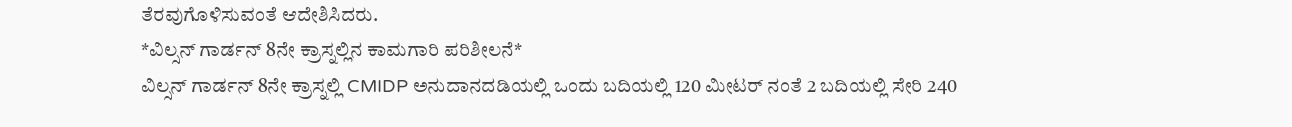ತೆರವುಗೊಳಿಸುವಂತೆ ಆದೇಶಿಸಿದರು.
*ವಿಲ್ಸನ್ ಗಾರ್ಡನ್ 8ನೇ ಕ್ರಾಸ್ನಲ್ಲಿನ ಕಾಮಗಾರಿ ಪರಿಶೀಲನೆ*
ವಿಲ್ಸನ್ ಗಾರ್ಡನ್ 8ನೇ ಕ್ರಾಸ್ನಲ್ಲಿ CMIDP ಅನುದಾನದಡಿಯಲ್ಲಿ ಒಂದು ಬದಿಯಲ್ಲಿ 120 ಮೀಟರ್ ನಂತೆ 2 ಬದಿಯಲ್ಲಿ ಸೇರಿ 240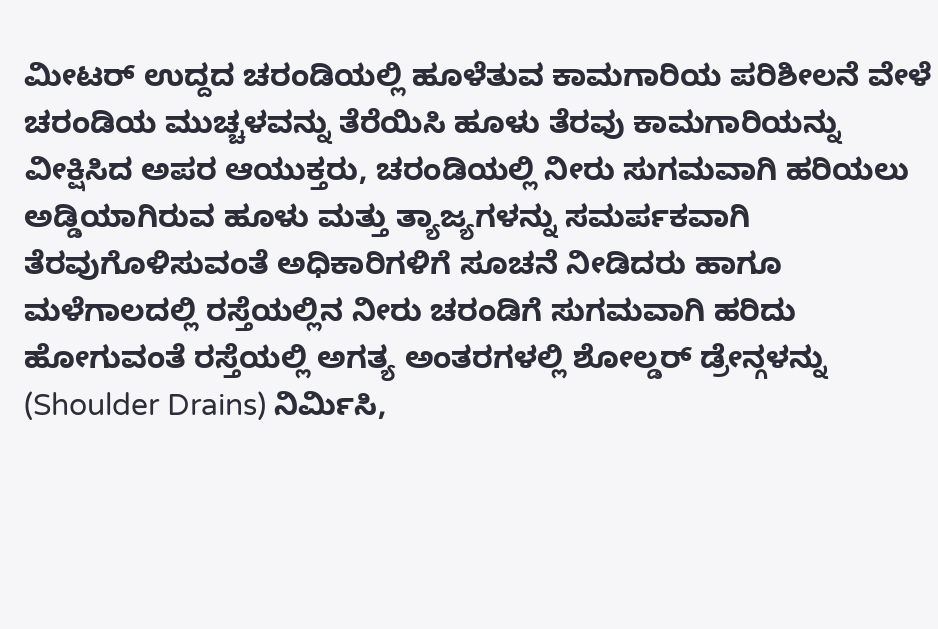ಮೀಟರ್ ಉದ್ದದ ಚರಂಡಿಯಲ್ಲಿ ಹೂಳೆತುವ ಕಾಮಗಾರಿಯ ಪರಿಶೀಲನೆ ವೇಳೆ ಚರಂಡಿಯ ಮುಚ್ಚಳವನ್ನು ತೆರೆಯಿಸಿ ಹೂಳು ತೆರವು ಕಾಮಗಾರಿಯನ್ನು ವೀಕ್ಷಿಸಿದ ಅಪರ ಆಯುಕ್ತರು, ಚರಂಡಿಯಲ್ಲಿ ನೀರು ಸುಗಮವಾಗಿ ಹರಿಯಲು ಅಡ್ಡಿಯಾಗಿರುವ ಹೂಳು ಮತ್ತು ತ್ಯಾಜ್ಯಗಳನ್ನು ಸಮರ್ಪಕವಾಗಿ ತೆರವುಗೊಳಿಸುವಂತೆ ಅಧಿಕಾರಿಗಳಿಗೆ ಸೂಚನೆ ನೀಡಿದರು ಹಾಗೂ ಮಳೆಗಾಲದಲ್ಲಿ ರಸ್ತೆಯಲ್ಲಿನ ನೀರು ಚರಂಡಿಗೆ ಸುಗಮವಾಗಿ ಹರಿದು ಹೋಗುವಂತೆ ರಸ್ತೆಯಲ್ಲಿ ಅಗತ್ಯ ಅಂತರಗಳಲ್ಲಿ ಶೋಲ್ಡರ್ ಡ್ರೇನ್ಗಳನ್ನು (Shoulder Drains) ನಿರ್ಮಿಸಿ,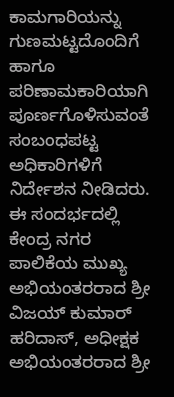ಕಾಮಗಾರಿಯನ್ನು ಗುಣಮಟ್ಟದೊಂದಿಗೆ ಹಾಗೂ ಪರಿಣಾಮಕಾರಿಯಾಗಿ ಪೂರ್ಣಗೊಳಿಸುವಂತೆ ಸಂಬಂಧಪಟ್ಟ ಅಧಿಕಾರಿಗಳಿಗೆ ನಿರ್ದೇಶನ ನೀಡಿದರು.
ಈ ಸಂದರ್ಭದಲ್ಲಿ ಕೇಂದ್ರ ನಗರ ಪಾಲಿಕೆಯ ಮುಖ್ಯ ಅಭಿಯಂತರರಾದ ಶ್ರೀ ವಿಜಯ್ ಕುಮಾರ್ ಹರಿದಾಸ್, ಅಧೀಕ್ಷಕ ಅಭಿಯಂತರರಾದ ಶ್ರೀ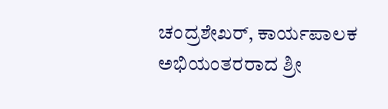ಚಂದ್ರಶೇಖರ್, ಕಾರ್ಯಪಾಲಕ ಅಭಿಯಂತರರಾದ ಶ್ರೀ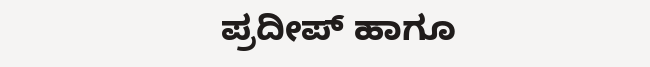ಪ್ರದೀಪ್ ಹಾಗೂ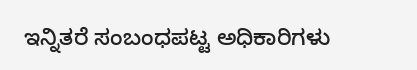ಇನ್ನಿತರೆ ಸಂಬಂಧಪಟ್ಟ ಅಧಿಕಾರಿಗಳು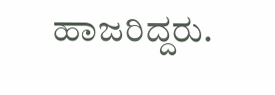ಹಾಜರಿದ್ದರು.